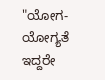"ಯೋಗ-ಯೋಗ್ಯತೆ ಇದ್ದರೇ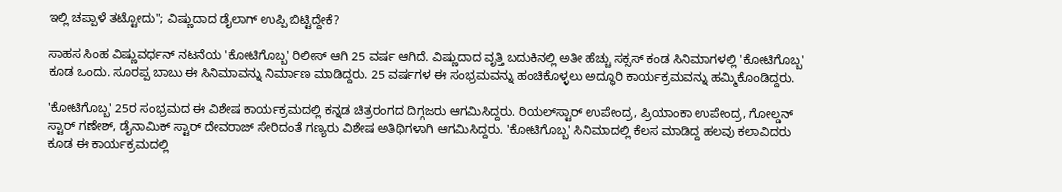ಇಲ್ಲಿ ಚಪ್ಪಾಳೆ ತಟ್ಟೋದು"; ವಿಷ್ಣುದಾದ ಡೈಲಾಗ್ ಉಪ್ಪಿ ಬಿಟ್ಟಿದ್ದೇಕೆ?

ಸಾಹಸ ಸಿಂಹ ವಿಷ್ಣುವರ್ಧನ್ ನಟನೆಯ 'ಕೋಟಿಗೊಬ್ಬ' ರಿಲೀಸ್ ಆಗಿ 25 ವರ್ಷ ಆಗಿದೆ. ವಿಷ್ಣುದಾದ ವೃತ್ತಿ ಬದುಕಿನಲ್ಲಿ ಅತೀ ಹೆಚ್ಚು ಸಕ್ಸಸ್ ಕಂಡ ಸಿನಿಮಾಗಳಲ್ಲಿ 'ಕೋಟಿಗೊಬ್ಬ' ಕೂಡ ಒಂದು. ಸೂರಪ್ಪ ಬಾಬು ಈ ಸಿನಿಮಾವನ್ನು ನಿರ್ಮಾಣ ಮಾಡಿದ್ದರು. 25 ವರ್ಷಗಳ ಈ ಸಂಭ್ರಮವನ್ನು ಹಂಚಿಕೊಳ್ಳಲು ಅದ್ಧೂರಿ ಕಾರ್ಯಕ್ರಮವನ್ನು ಹಮ್ಮಿಕೊಂಡಿದ್ದರು.

'ಕೋಟಿಗೊಬ್ಬ' 25ರ ಸಂಭ್ರಮದ ಈ ವಿಶೇಷ ಕಾರ್ಯಕ್ರಮದಲ್ಲಿ ಕನ್ನಡ ಚಿತ್ರರಂಗದ ದಿಗ್ಗಜರು ಆಗಮಿಸಿದ್ದರು. ರಿಯಲ್‌ಸ್ಟಾರ್ ಉಪೇಂದ್ರ, ಪ್ರಿಯಾಂಕಾ ಉಪೇಂದ್ರ, ಗೋಲ್ಡನ್ ಸ್ಟಾರ್ ಗಣೇಶ್, ಡೈನಾಮಿಕ್ ಸ್ಟಾರ್ ದೇವರಾಜ್ ಸೇರಿದಂತೆ ಗಣ್ಯರು ವಿಶೇಷ ಅತಿಥಿಗಳಾಗಿ ಆಗಮಿಸಿದ್ದರು. 'ಕೋಟಿಗೊಬ್ಬ' ಸಿನಿಮಾದಲ್ಲಿ ಕೆಲಸ ಮಾಡಿದ್ದ ಹಲವು ಕಲಾವಿದರು ಕೂಡ ಈ ಕಾರ್ಯಕ್ರಮದಲ್ಲಿ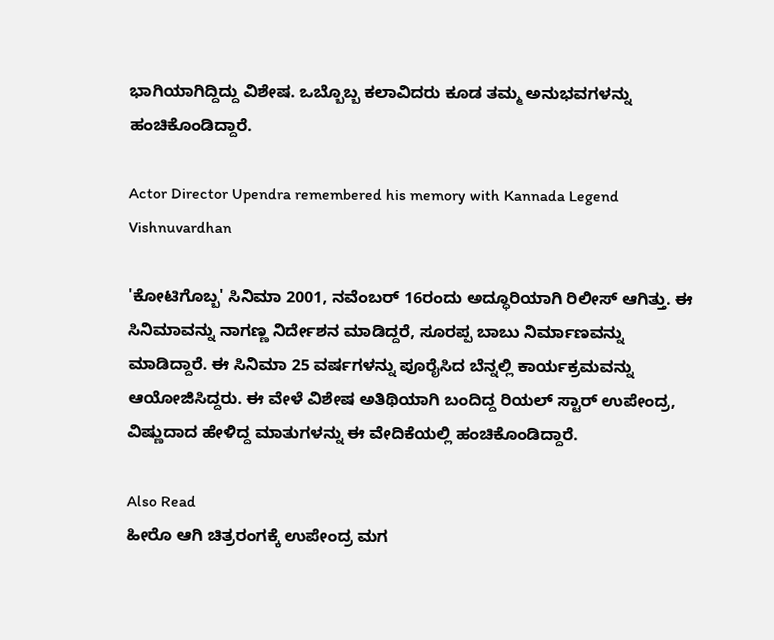ಭಾಗಿಯಾಗಿದ್ದಿದ್ದು ವಿಶೇಷ. ಒಬ್ಬೊಬ್ಬ ಕಲಾವಿದರು ಕೂಡ ತಮ್ಮ ಅನುಭವಗಳನ್ನು ಹಂಚಿಕೊಂಡಿದ್ದಾರೆ.

Actor Director Upendra remembered his memory with Kannada Legend Vishnuvardhan

'ಕೋಟಿಗೊಬ್ಬ' ಸಿನಿಮಾ 2001, ನವೆಂಬರ್ 16ರಂದು ಅದ್ಧೂರಿಯಾಗಿ ರಿಲೀಸ್ ಆಗಿತ್ತು. ಈ ಸಿನಿಮಾವನ್ನು ನಾಗಣ್ಣ ನಿರ್ದೇಶನ ಮಾಡಿದ್ದರೆ, ಸೂರಪ್ಪ ಬಾಬು ನಿರ್ಮಾಣವನ್ನು ಮಾಡಿದ್ದಾರೆ. ಈ ಸಿನಿಮಾ 25 ವರ್ಷಗಳನ್ನು ಪೂರೈಸಿದ ಬೆನ್ನಲ್ಲಿ ಕಾರ್ಯಕ್ರಮವನ್ನು ಆಯೋಜಿಸಿದ್ದರು. ಈ ವೇಳೆ ವಿಶೇಷ ಅತಿಥಿಯಾಗಿ ಬಂದಿದ್ದ ರಿಯಲ್‌ ಸ್ಟಾರ್ ಉಪೇಂದ್ರ, ವಿಷ್ಣುದಾದ ಹೇಳಿದ್ದ ಮಾತುಗಳನ್ನು ಈ ವೇದಿಕೆಯಲ್ಲಿ ಹಂಚಿಕೊಂಡಿದ್ದಾರೆ.

Also Read
ಹೀರೊ ಆಗಿ ಚಿತ್ರರಂಗಕ್ಕೆ ಉಪೇಂದ್ರ ಮಗ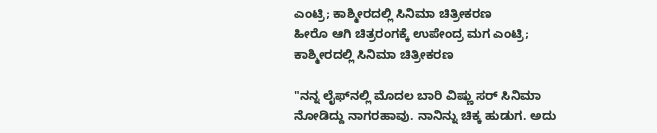ಎಂಟ್ರಿ; ಕಾಶ್ಮೀರದಲ್ಲಿ ಸಿನಿಮಾ ಚಿತ್ರೀಕರಣ
ಹೀರೊ ಆಗಿ ಚಿತ್ರರಂಗಕ್ಕೆ ಉಪೇಂದ್ರ ಮಗ ಎಂಟ್ರಿ; ಕಾಶ್ಮೀರದಲ್ಲಿ ಸಿನಿಮಾ ಚಿತ್ರೀಕರಣ

"ನನ್ನ ಲೈಫ್‌ನಲ್ಲಿ ಮೊದಲ ಬಾರಿ ವಿಷ್ಣು ಸರ್ ಸಿನಿಮಾ ನೋಡಿದ್ದು ನಾಗರಹಾವು. ನಾನಿನ್ನು ಚಿಕ್ಕ ಹುಡುಗ. ಅದು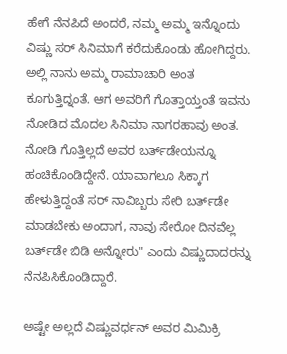ಹೇಗೆ ನೆನಪಿದೆ ಅಂದರೆ, ನಮ್ಮ ಅಮ್ಮ ಇನ್ನೊಂದು ವಿಷ್ಣು ಸರ್ ಸಿನಿಮಾಗೆ ಕರೆದುಕೊಂಡು ಹೋಗಿದ್ದರು. ಅಲ್ಲಿ ನಾನು ಅಮ್ಮ ರಾಮಾಚಾರಿ ಅಂತ ಕೂಗುತ್ತಿದ್ನಂತೆ. ಆಗ ಅವರಿಗೆ ಗೊತ್ತಾಯ್ತಂತೆ ಇವನು ನೋಡಿದ ಮೊದಲ ಸಿನಿಮಾ ನಾಗರಹಾವು ಅಂತ. ನೋಡಿ ಗೊತ್ತಿಲ್ಲದೆ ಅವರ ಬರ್ತ್‌ಡೇಯನ್ನೂ ಹಂಚಿಕೊಂಡಿದ್ದೇನೆ. ಯಾವಾಗಲೂ ಸಿಕ್ಕಾಗ ಹೇಳುತ್ತಿದ್ದಂತೆ ಸರ್ ನಾವಿಬ್ಬರು ಸೇರಿ ಬರ್ತ್‌ಡೇ ಮಾಡಬೇಕು ಅಂದಾಗ, ನಾವು ಸೇರೋ ದಿನವೆಲ್ಲ ಬರ್ತ್‌ಡೇ ಬಿಡಿ ಅನ್ನೋರು" ಎಂದು ವಿಷ್ಣುದಾದರನ್ನು ನೆನಪಿಸಿಕೊಂಡಿದ್ದಾರೆ.

ಅಷ್ಟೇ ಅಲ್ಲದೆ ವಿಷ್ಣುವರ್ಧನ್ ಅವರ ಮಿಮಿಕ್ರಿ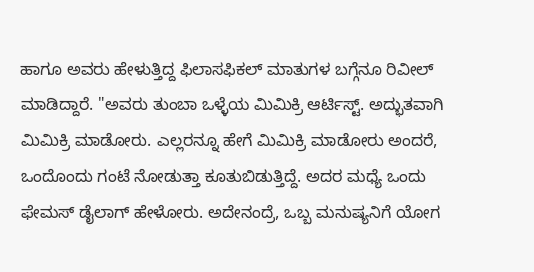ಹಾಗೂ ಅವರು ಹೇಳುತ್ತಿದ್ದ ಫಿಲಾಸಫಿಕಲ್ ಮಾತುಗಳ ಬಗ್ಗೆನೂ ರಿವೀಲ್ ಮಾಡಿದ್ದಾರೆ. "ಅವರು ತುಂಬಾ ಒಳ್ಳೆಯ ಮಿಮಿಕ್ರಿ ಆರ್ಟಿಸ್ಟ್. ಅದ್ಭುತವಾಗಿ ಮಿಮಿಕ್ರಿ ಮಾಡೋರು. ಎಲ್ಲರನ್ನೂ ಹೇಗೆ ಮಿಮಿಕ್ರಿ ಮಾಡೋರು ಅಂದರೆ, ಒಂದೊಂದು ಗಂಟೆ ನೋಡುತ್ತಾ ಕೂತುಬಿಡುತ್ತಿದ್ದೆ. ಅದರ ಮಧ್ಯೆ ಒಂದು ಫೇಮಸ್ ಡೈಲಾಗ್ ಹೇಳೋರು. ಅದೇನಂದ್ರೆ, ಒಬ್ಬ ಮನುಷ್ಯನಿಗೆ ಯೋಗ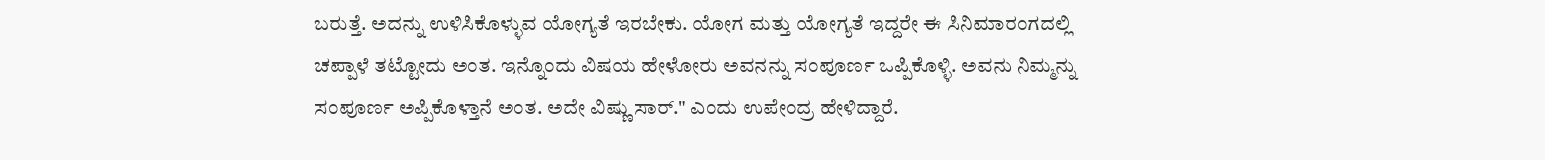ಬರುತ್ತೆ. ಅದನ್ನು ಉಳಿಸಿಕೊಳ್ಳುವ ಯೋಗ್ಯತೆ ಇರಬೇಕು. ಯೋಗ ಮತ್ತು ಯೋಗ್ಯತೆ ಇದ್ದರೇ ಈ ಸಿನಿಮಾರಂಗದಲ್ಲಿ ಚಪ್ಪಾಳೆ ತಟ್ಟೋದು ಅಂತ. ಇನ್ನೊಂದು ವಿಷಯ ಹೇಳೋರು ಅವನನ್ನು ಸಂಪೂರ್ಣ ಒಪ್ಪಿಕೊಳ್ಳಿ. ಅವನು ನಿಮ್ಮನ್ನು ಸಂಪೂರ್ಣ ಅಪ್ಪಿಕೊಳ್ತಾನೆ ಅಂತ. ಅದೇ ವಿಷ್ಣು ಸಾರ್." ಎಂದು ಉಪೇಂದ್ರ ಹೇಳಿದ್ದಾರೆ.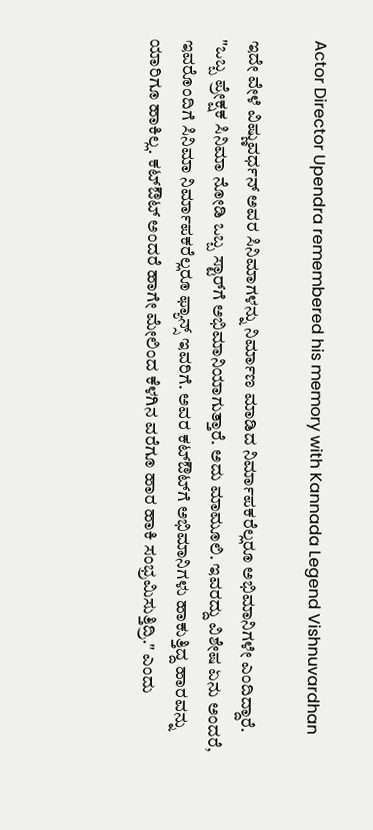Actor Director Upendra remembered his memory with Kannada Legend Vishnuvardhan

ಇದೇ ವೇಳೆ ವಿಷ್ಣುವರ್ಧನ್ ಅವರ ಸಿನಿಮಾಗಳನ್ನು ನಿರ್ಮಾಣ ಮಾಡಿದ ನಿರ್ಮಾಪಕರೆಲ್ಲರೂ ಅಭಿಮಾನಿಗಳೇ ಎಂದಿದ್ದಾರೆ. "ಒಬ್ಬ ಪ್ರೇಕ್ಷಕ ಸಿನಿಮಾ ನೋಡಿ ಒಬ್ಬ ಸ್ಟಾರ್‌ಗೆ ಅಭಿಮಾನಿಯಾಗುತ್ತಾರೆ. ಅದು ಮಾಮೂಲಿ. ಇವರದ್ದು ವಿಶೇಷ ಏನು ಅಂದರೆ, ಇವರೊಂದಿಗೆ ಸಿನಿಮಾ ನಿರ್ಮಾಪಕರೆಲ್ಲರೂ ಫ್ಯಾನ್ಸ್ ಇವರಿಗೆ. ಅವರ ಕಟ್‌ಔಟ್‌ಗೆ ಅಭಿಮಾನಿಗಳು ಹಾಕುತ್ತಿದ್ದ ಹಾರವನ್ನು ಯಾರಿಗೂ ಹಾಕಿಲ್ಲ. ಕಟ್‌ಔಟ್ ಅಂದರೆ ಹಾಗೇ ಮೇಲಿಂದ ಕೆಳಗಿನ ವರೆಗೂ ಹಾರ ಹಾಕಿ ಸಂಭ್ರಮಿಸುತ್ತಿದ್ರಿ." ಎಂದು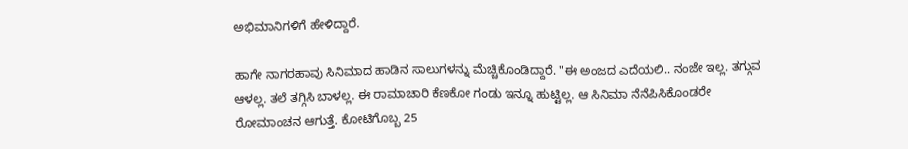ಅಭಿಮಾನಿಗಳಿಗೆ ಹೇಳಿದ್ದಾರೆ.

ಹಾಗೇ ನಾಗರಹಾವು ಸಿನಿಮಾದ ಹಾಡಿನ ಸಾಲುಗಳನ್ನು ಮೆಚ್ಚಿಕೊಂಡಿದ್ದಾರೆ. "ಈ ಅಂಜದ ಎದೆಯಲಿ.. ನಂಜೇ ಇಲ್ಲ. ತಗ್ಗುವ ಆಳಲ್ಲ. ತಲೆ ತಗ್ಗಿಸಿ ಬಾಳಲ್ಲ. ಈ ರಾಮಾಚಾರಿ ಕೆಣಕೋ ಗಂಡು ಇನ್ನೂ ಹುಟ್ಟಿಲ್ಲ. ಆ ಸಿನಿಮಾ ನೆನೆಪಿಸಿಕೊಂಡರೇ ರೋಮಾಂಚನ ಆಗುತ್ತೆ. ಕೋಟಿಗೊಬ್ಬ 25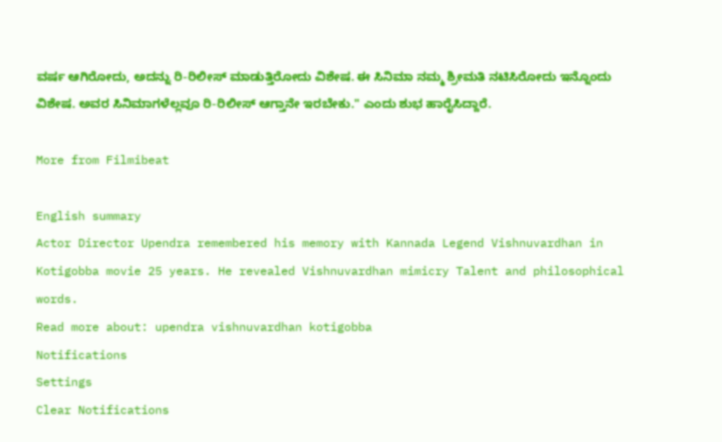ವರ್ಷ ಆಗಿರೋದು, ಅದನ್ನು ರಿ-ರಿಲೀಸ್ ಮಾಡುತ್ತಿರೋದು ವಿಶೇಷ. ಈ ಸಿನಿಮಾ ನಮ್ಮ ಶ್ರೀಮತಿ ನಟಿಸಿರೋದು ಇನ್ನೊಂದು ವಿಶೇಷ. ಅವರ ಸಿನಿಮಾಗಳೆಲ್ಲವೂ ರಿ-ರಿಲೀಸ್ ಆಗ್ತಾನೇ ಇರಬೇಕು." ಎಂದು ಶುಭ ಹಾರೈಸಿದ್ದಾರೆ.

More from Filmibeat

English summary
Actor Director Upendra remembered his memory with Kannada Legend Vishnuvardhan in Kotigobba movie 25 years. He revealed Vishnuvardhan mimicry Talent and philosophical words.
Read more about: upendra vishnuvardhan kotigobba
Notifications
Settings
Clear Notifications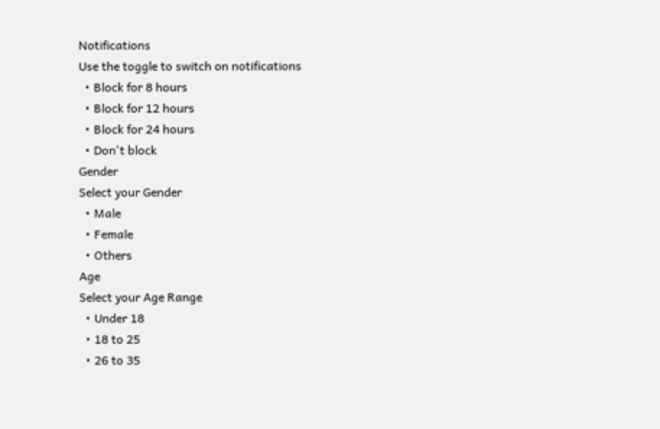Notifications
Use the toggle to switch on notifications
  • Block for 8 hours
  • Block for 12 hours
  • Block for 24 hours
  • Don't block
Gender
Select your Gender
  • Male
  • Female
  • Others
Age
Select your Age Range
  • Under 18
  • 18 to 25
  • 26 to 35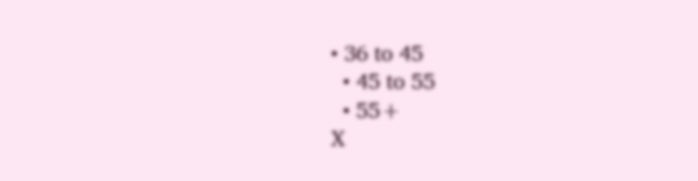• 36 to 45
  • 45 to 55
  • 55+
X